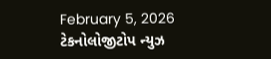February 5, 2026
ટેકનોલોજીટોપ ન્યુઝ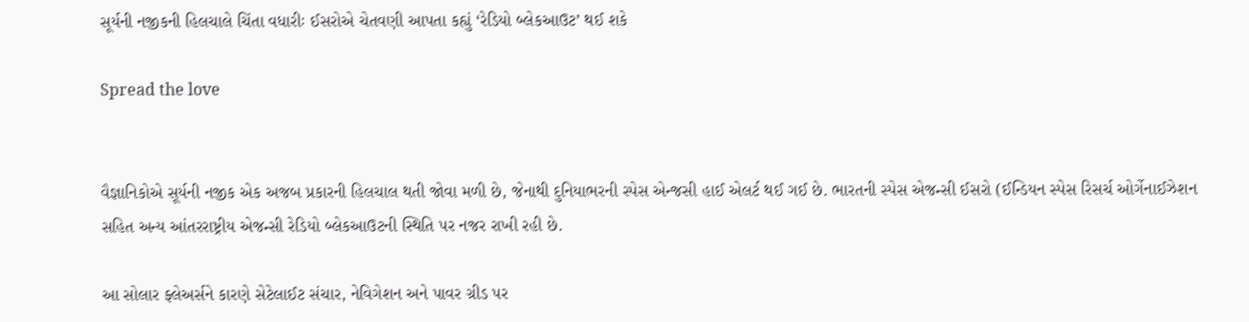સૂર્યની નજીકની હિલચાલે ચિંતા વધારીઃ ઈસરોએ ચેતવણી આપતા કહ્યું ‘રેડિયો બ્લેકઆઉટ’ થઈ શકે

Spread the love


વૈજ્ઞાનિકોએ સૂર્યની નજીક એક અજબ પ્રકારની હિલચાલ થતી જોવા મળી છે, જેનાથી દુનિયાભરની સ્પેસ એન્જસી હાઈ એલર્ટ થઈ ગઈ છે. ભારતની સ્પેસ એજન્સી ઈસરો (ઈન્ડિયન સ્પેસ રિસર્ચ ઓર્ગેનાઈઝેશન સહિત અન્ય આંતરરાષ્ટ્રીય એજન્સી રેડિયો બ્લેકઆઉટની સ્થિતિ પર નજર રાખી રહી છે.

આ સોલાર ફ્લેઅર્સને કારણે સેટેલાઈટ સંચાર, નેવિગેશન અને પાવર ગ્રીડ પર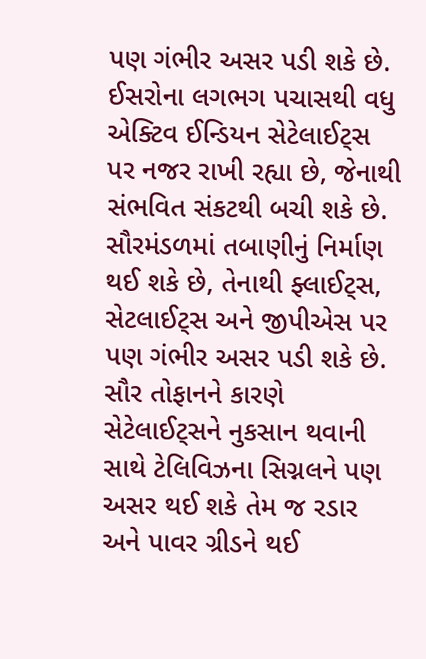પણ ગંભીર અસર પડી શકે છે. ઈસરોના લગભગ પચાસથી વધુ એક્ટિવ ઈન્ડિયન સેટેલાઈટ્સ પર નજર રાખી રહ્યા છે, જેનાથી સંભવિત સંકટથી બચી શકે છે. સૌરમંડળમાં તબાણીનું નિર્માણ થઈ શકે છે, તેનાથી ફ્લાઈટ્સ, સેટલાઈટ્સ અને જીપીએસ પર પણ ગંભીર અસર પડી શકે છે. સૌર તોફાનને કારણે સેટેલાઈટ્સને નુકસાન થવાની સાથે ટેલિવિઝના સિગ્નલને પણ અસર થઈ શકે તેમ જ રડાર અને પાવર ગ્રીડને થઈ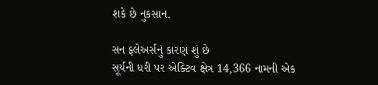શકે છે નુકસાન.

સન ફ્લેઅર્સનું કારણ શું છે
સૂર્યની ધરી પર એક્ટિવ ક્ષેત્ર 14,366 નામની એક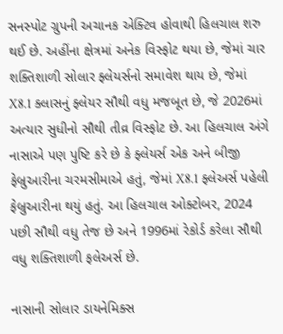સનસ્પોટ ગ્રુપની અચાનક એક્ટિવ હોવાથી હિલચાલ શરુ થઈ છે. અહીંના ક્ષેત્રમાં અનેક વિસ્ફોટ થયા છે, જેમાં ચાર શક્તિશાળી સોલાર ફ્લેયર્સનો સમાવેશ થાય છે, જેમાં X8.1 ક્લાસનું ફ્લેયર સૌથી વધુ મજબૂત છે, જે 2026માં અત્યાર સુધીનો સૌથી તીવ્ર વિસ્ફોટ છે. આ હિલચાલ અંગે નાસાએ પણ પુષ્ટિ કરે છે કે ફ્લેયર્સ એક અને બીજી ફેબ્રુઆરીના ચરમસીમાએ હતું, જેમાં X8.1 ફ્લેઅર્સ પહેલી ફેબ્રુઆરીના થયું હતું. આ હિલચાલ ઓક્ટોબર, 2024 પછી સૌથી વધુ તેજ છે અને 1996માં રેકોર્ડ કરેલા સૌથી વધુ શક્તિશાળી ફલેઅર્સ છે.

નાસાની સોલાર ડાયનેમિક્સ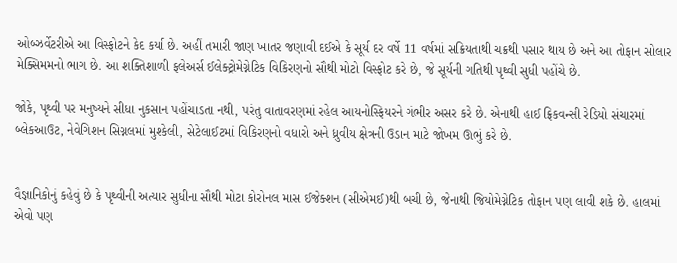ઓબ્ઝર્વેટરીએ આ વિસ્ફોટને કેદ કર્યા છે. અહીં તમારી જાણ ખાતર જણાવી દઈએ કે સૂર્ય દર વર્ષે 11 વર્ષમાં સક્રિયતાથી ચક્રથી પસાર થાય છે અને આ તોફાન સોલાર મેક્સિમમનો ભાગ છે. આ શક્તિશાળી ફલેઅર્સ ઈલેક્ટ્રોમેગ્નેટિક વિકિરણનો સૌથી મોટો વિસ્ફોટ કરે છે, જે સૂર્યની ગતિથી પૃથ્વી સુધી પહોંચે છે.

જોકે, પૃથ્વી પર મનુષ્યને સીધા નુકસાન પહોંચાડતા નથી, પરંતુ વાતાવરણમાં રહેલ આયનોસ્ફિયરને ગંભીર અસર કરે છે. એનાથી હાઈ ફ્રિકવન્સી રેડિયો સંચારમાં બ્લેકઆઉટ, નેવેગિશન સિગ્નલમાં મુશ્કેલી, સેટેલાઈટમાં વિકિરણનો વધારો અને ધ્રુવીય ક્ષેત્રની ઉડાન માટે જોખમ ઊભું કરે છે.


વૈજ્ઞાનિકોનું કહેવું છે કે પૃથ્વીની અત્યાર સુધીના સૌથી મોટા કોરોનલ માસ ઈજેક્શન (સીએમઈ)થી બચી છે, જેનાથી જિયોમેગ્નેટિક તોફાન પણ લાવી શકે છે. હાલમાં એવો પણ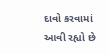દાવો કરવામાં આવી રહ્યો છે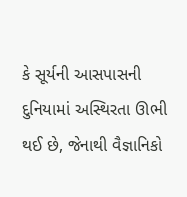કે સૂર્યની આસપાસની દુનિયામાં અસ્થિરતા ઊભી થઈ છે, જેનાથી વૈજ્ઞાનિકો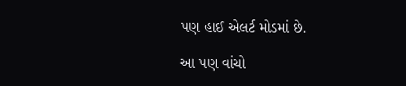પણ હાઈ એલર્ટ મોડમાં છે.

આ પણ વાંચો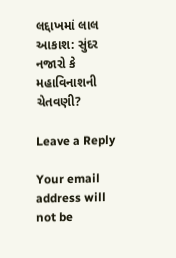લદ્દાખમાં લાલ આકાશ: સુંદર નજારો કે મહાવિનાશની ચેતવણી?

Leave a Reply

Your email address will not be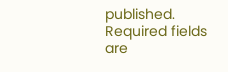published. Required fields are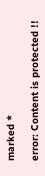marked *

error: Content is protected !!